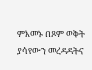ምእመኑ በጾም ወቅት ያሳየውን መረዳዳትና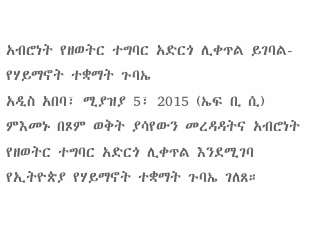አብሮነት የዘወትር ተግባር አድርጎ ሊቀጥል ይገባል-የሃይማኖት ተቋማት ጉባኤ
አዲስ አበባ፣ ሚያዝያ 5፣ 2015 (ኤፍ ቢ ሲ) ምእመኑ በጾም ወቅት ያሳየውን መረዳዳትና አብሮነት የዘወትር ተግባር አድርጎ ሊቀጥል እንደሚገባ የኢትዮጵያ የሃይማኖት ተቋማት ጉባኤ ገለጸ።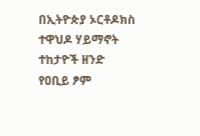በኢትዮጵያ ኦርቶዶክስ ተዋህዶ ሃይማኖት ተከታዮች ዘንድ የዐቢይ ፆም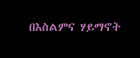በእስልምና ሃይማኖት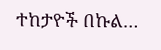ተከታዮች በኩል…